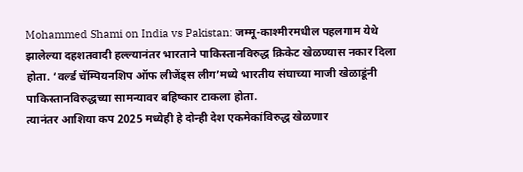Mohammed Shami on India vs Pakistan: जम्मू-काश्मीरमधील पहलगाम येथे झालेल्या दहशतवादी हल्ल्यानंतर भारताने पाकिस्तानविरुद्ध क्रिकेट खेळण्यास नकार दिला होता. ‘वर्ल्ड चॅम्पियनशिप ऑफ लीजेंड्स लीग’मध्ये भारतीय संघाच्या माजी खेळाडूंनी पाकिस्तानविरुद्धच्या सामन्यावर बहिष्कार टाकला होता.
त्यानंतर आशिया कप 2025 मध्येही हे दोन्ही देश एकमेकांविरुद्ध खेळणार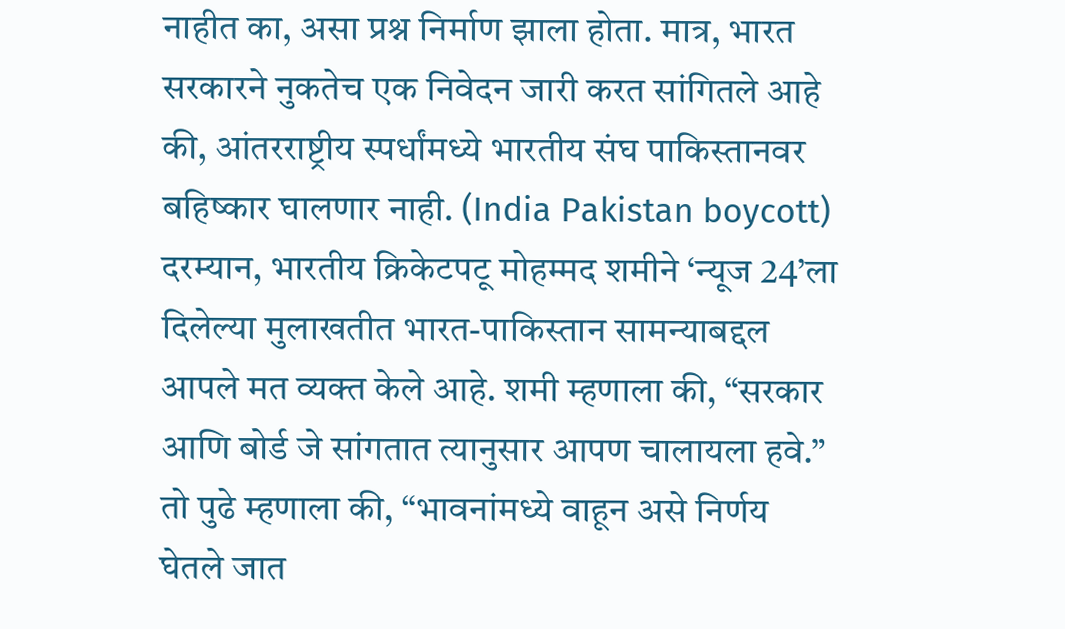नाहीत का, असा प्रश्न निर्माण झाला होता. मात्र, भारत सरकारने नुकतेच एक निवेदन जारी करत सांगितले आहे की, आंतरराष्ट्रीय स्पर्धांमध्ये भारतीय संघ पाकिस्तानवर बहिष्कार घालणार नाही. (India Pakistan boycott)
दरम्यान, भारतीय क्रिकेटपटू मोहम्मद शमीने ‘न्यूज 24’ला दिलेल्या मुलाखतीत भारत-पाकिस्तान सामन्याबद्दल आपले मत व्यक्त केले आहे. शमी म्हणाला की, “सरकार आणि बोर्ड जे सांगतात त्यानुसार आपण चालायला हवे.” तो पुढे म्हणाला की, “भावनांमध्ये वाहून असे निर्णय घेतले जात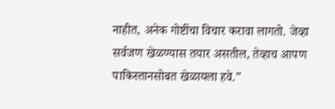नाहीत, अनेक गोष्टींचा विचार करावा लागतो. जेव्हा सर्वजण खेळण्यास तयार असतील, तेव्हाच आपण पाकिस्तानसोबत खेळायला हवे.”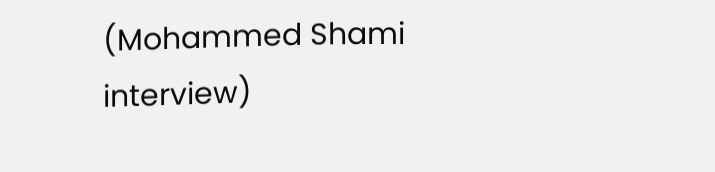(Mohammed Shami interview)